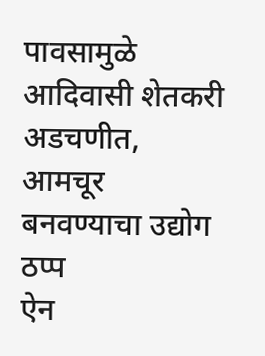पावसामुळे आदिवासी शेतकरी अडचणीत, आमचूर बनवण्याचा उद्योग ठप्प
ऐन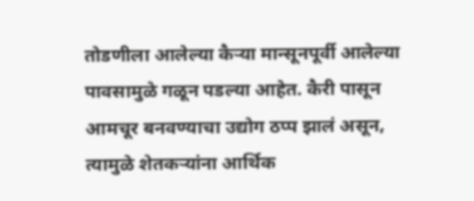तोडणीला आलेल्या कैऱ्या मान्सूनपूर्वी आलेल्या पावसामुळे गळून पडल्या आहेत. कैरी पासून आमचूर बनवण्याचा उद्योग ठप्प झालं असून, त्यामुळे शेतकऱ्यांना आर्थिक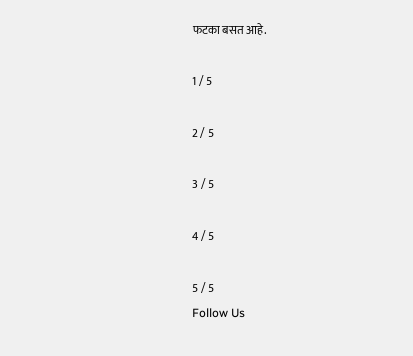फटका बसत आहे.

1 / 5

2 / 5

3 / 5

4 / 5

5 / 5
Follow Us